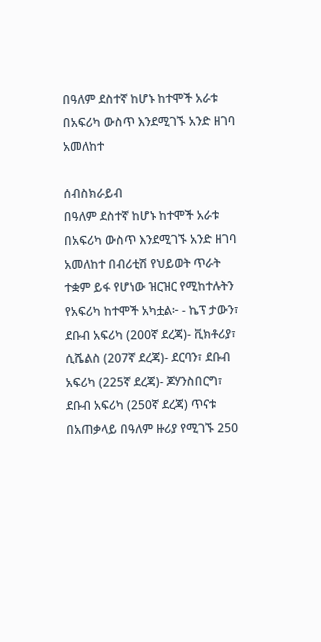በዓለም ደስተኛ ከሆኑ ከተሞች አራቱ በአፍሪካ ውስጥ እንደሚገኙ አንድ ዘገባ አመለከተ

ሰብስክራይብ
በዓለም ደስተኛ ከሆኑ ከተሞች አራቱ በአፍሪካ ውስጥ እንደሚገኙ አንድ ዘገባ አመለከተ በብሪቲሽ የህይወት ጥራት ተቋም ይፋ የሆነው ዝርዝር የሚከተሉትን የአፍሪካ ከተሞች አካቷል፦ - ኬፕ ታውን፣ ደቡብ አፍሪካ (200ኛ ደረጃ)- ቪክቶሪያ፣ ሲሼልስ (207ኛ ደረጃ)- ደርባን፣ ደቡብ አፍሪካ (225ኛ ደረጃ)- ጆሃንስበርግ፣ ደቡብ አፍሪካ (250ኛ ደረጃ) ጥናቱ በአጠቃላይ በዓለም ዙሪያ የሚገኙ 250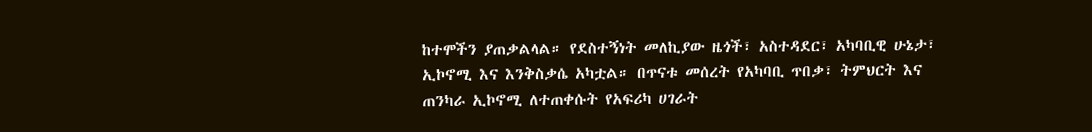ከተሞችን ያጠቃልላል። የደስተኝነት መለኪያው ዜጎች፣ አስተዳደር፣ አካባቢዊ ሁኔታ፣ ኢኮኖሚ እና እንቅስቃሴ አካቷል። በጥናቱ መሰረት የአካባቢ ጥበቃ፣ ትምህርት እና ጠንካራ ኢኮኖሚ ለተጠቀሱት የአፍሪካ ሀገራት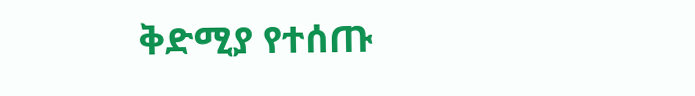ቅድሚያ የተሰጡ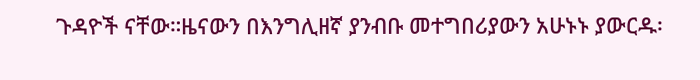ጉዳዮች ናቸው።ዜናውን በእንግሊዘኛ ያንብቡ መተግበሪያውን አሁኑኑ ያውርዱ፡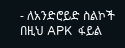- ለአንድሮይድ ስልኮች በዚህ APK  ፋይል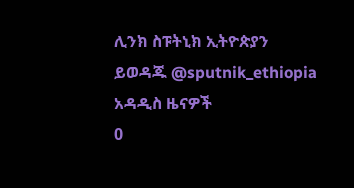ሊንክ ስፑትኒክ ኢትዮጵያን ይወዳጁ @sputnik_ethiopia
አዳዲስ ዜናዎች
0